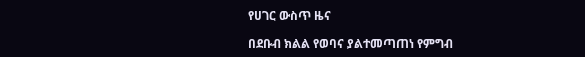የሀገር ውስጥ ዜና

በደቡብ ክልል የወባና ያልተመጣጠነ የምግብ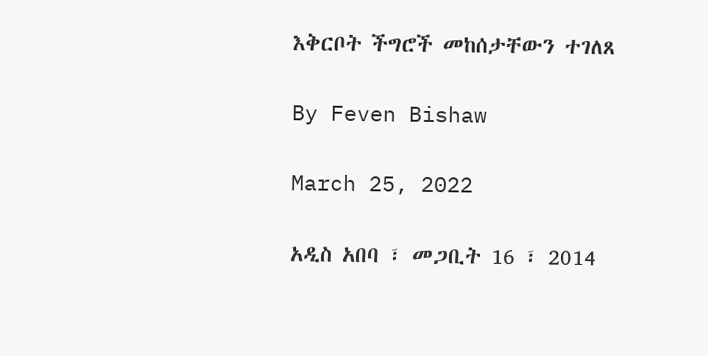እቅርቦት ችግሮች መከሰታቸውን ተገለጸ

By Feven Bishaw

March 25, 2022

አዲስ አበባ ፣ መጋቢት 16 ፣ 2014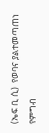(ኤፍ ቢ ሲ)  የወባና ያልተመጣጠነ የምግብ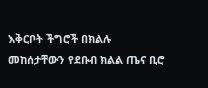እቅርቦት ችግሮች በክልሉ መከሰታቸውን የደቡብ ክልል ጤና ቢሮ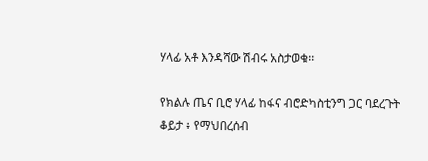ሃላፊ አቶ እንዳሻው ሽብሩ አስታወቁ፡፡

የክልሉ ጤና ቢሮ ሃላፊ ከፋና ብሮድካስቲንግ ጋር ባደረጉት ቆይታ ፥ የማህበረሰብ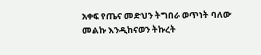አቀፍ የጤና መድህን ትግበራ ወጥነት ባለው መልኩ እንዲከናወን ትኩረት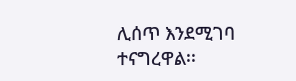ሊሰጥ እንደሚገባ ተናግረዋል፡፡